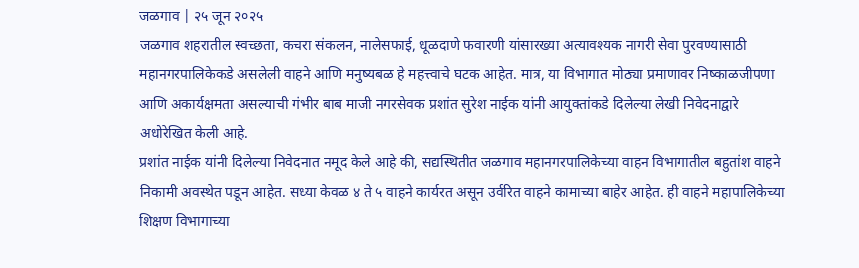जळगाव | २५ जून २०२५
जळगाव शहरातील स्वच्छता, कचरा संकलन, नालेसफाई, धूळदाणे फवारणी यांसारख्या अत्यावश्यक नागरी सेवा पुरवण्यासाठी महानगरपालिकेकडे असलेली वाहने आणि मनुष्यबळ हे महत्त्वाचे घटक आहेत. मात्र, या विभागात मोठ्या प्रमाणावर निष्काळजीपणा आणि अकार्यक्षमता असल्याची गंभीर बाब माजी नगरसेवक प्रशांत सुरेश नाईक यांनी आयुक्तांकडे दिलेल्या लेखी निवेदनाद्वारे अधोरेखित केली आहे.
प्रशांत नाईक यांनी दिलेल्या निवेदनात नमूद केले आहे की, सद्यस्थितीत जळगाव महानगरपालिकेच्या वाहन विभागातील बहुतांश वाहने निकामी अवस्थेत पडून आहेत. सध्या केवळ ४ ते ५ वाहने कार्यरत असून उर्वरित वाहने कामाच्या बाहेर आहेत. ही वाहने महापालिकेच्या शिक्षण विभागाच्या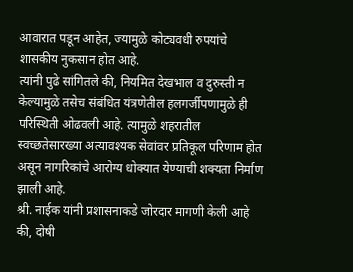आवारात पडून आहेत, ज्यामुळे कोट्यवधी रुपयांचे शासकीय नुकसान होत आहे.
त्यांनी पुढे सांगितले की, नियमित देखभाल व दुरुस्ती न केल्यामुळे तसेच संबंधित यंत्रणेतील हलगर्जीपणामुळे ही परिस्थिती ओढवली आहे. त्यामुळे शहरातील स्वच्छतेसारख्या अत्यावश्यक सेवांवर प्रतिकूल परिणाम होत असून नागरिकांचे आरोग्य धोक्यात येण्याची शक्यता निर्माण झाली आहे.
श्री. नाईक यांनी प्रशासनाकडे जोरदार मागणी केली आहे की, दोषी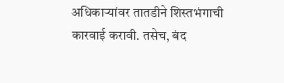अधिकाऱ्यांवर तातडीने शिस्तभंगाची कारवाई करावी. तसेच, बंद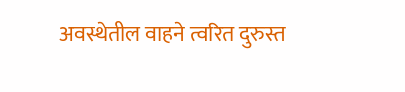अवस्थेतील वाहने त्वरित दुरुस्त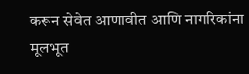करून सेवेत आणावीत आणि नागरिकांना मूलभूत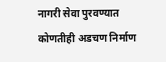नागरी सेवा पुरवण्यात कोणतीही अडचण निर्माण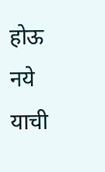होऊ नये याची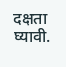दक्षता घ्यावी.